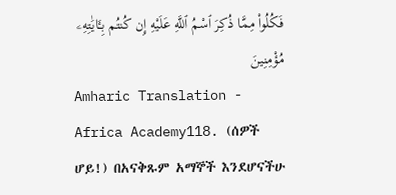فَكُلُوا۟ مِمَّا ذُكِرَ ٱسْمُ ٱللَّهِ عَلَيْهِ إِن كُنتُم بِـَٔايَٰتِهِۦ مُؤْمِنِينَ
Amharic Translation - Africa Academy118. (ሰዎች ሆይ!) በአናቅጹም አማኞች እንደሆናችሁ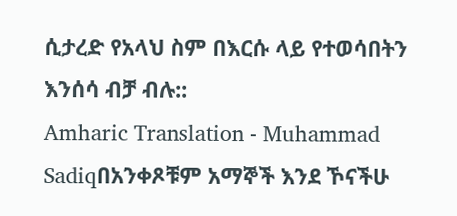ሲታረድ የአላህ ስም በእርሱ ላይ የተወሳበትን እንሰሳ ብቻ ብሉ::
Amharic Translation - Muhammad Sadiqበአንቀጾቹም አማኞች እንደ ኾናችሁ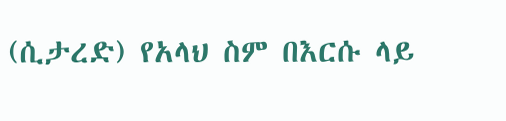(ሲታረድ) የአላህ ስም በእርሱ ላይ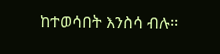ከተወሳበት እንስሳ ብሉ፡፡